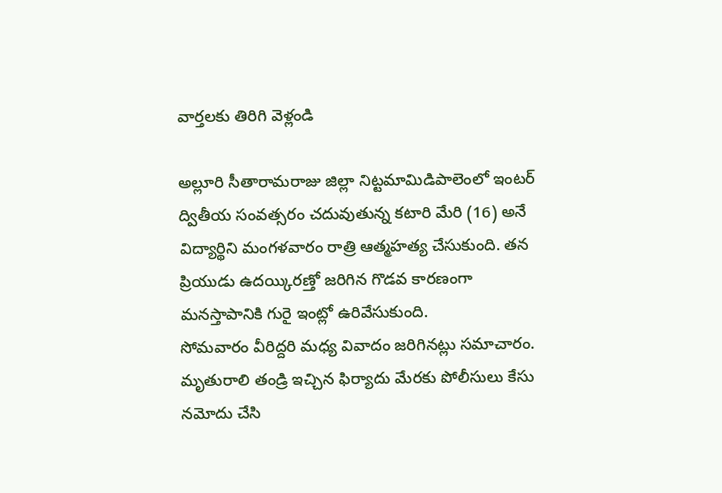వార్తలకు తిరిగి వెళ్లండి

అల్లూరి సీతారామరాజు జిల్లా నిట్టమామిడిపాలెంలో ఇంటర్ ద్వితీయ సంవత్సరం చదువుతున్న కటారి మేరి (16) అనే విద్యార్థిని మంగళవారం రాత్రి ఆత్మహత్య చేసుకుంది. తన ప్రియుడు ఉదయ్కిరణ్తో జరిగిన గొడవ కారణంగా మనస్తాపానికి గురై ఇంట్లో ఉరివేసుకుంది.
సోమవారం వీరిద్దరి మధ్య వివాదం జరిగినట్లు సమాచారం. మృతురాలి తండ్రి ఇచ్చిన ఫిర్యాదు మేరకు పోలీసులు కేసు నమోదు చేసి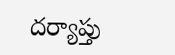దర్యాప్తు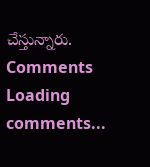చేస్తున్నారు.
Comments
Loading comments...